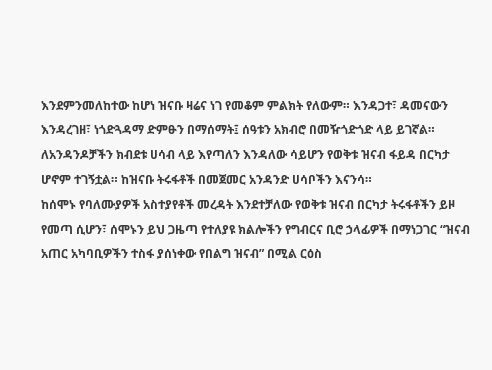እንደምንመለከተው ከሆነ ዝናቡ ዛሬና ነገ የመቆም ምልክት የለውም። እንዳጋተ፣ ዳመናውን እንዳረገዘ፣ ነጎድጓዳማ ድምፁን በማሰማት፤ ሰዓቱን አክብሮ በመዥጎድጎድ ላይ ይገኛል።
ለአንዳንዶቻችን ክብደቱ ሀሳብ ላይ እየጣለን እንዳለው ሳይሆን የወቅቱ ዝናብ ፋይዳ በርካታ ሆኖም ተገኝቷል። ከዝናቡ ትሩፋቶች በመጀመር አንዳንድ ሀሳቦችን እናንሳ።
ከሰሞኑ የባለሙያዎች አስተያየቶች መረዳት እንደተቻለው የወቅቱ ዝናብ በርካታ ትሩፋቶችን ይዞ የመጣ ሲሆን፣ ሰሞኑን ይህ ጋዜጣ የተለያዩ ክልሎችን የግብርና ቢሮ ኃላፊዎች በማነጋገር “ዝናብ አጠር አካባቢዎችን ተስፋ ያሰነቀው የበልግ ዝናብ” በሚል ርዕስ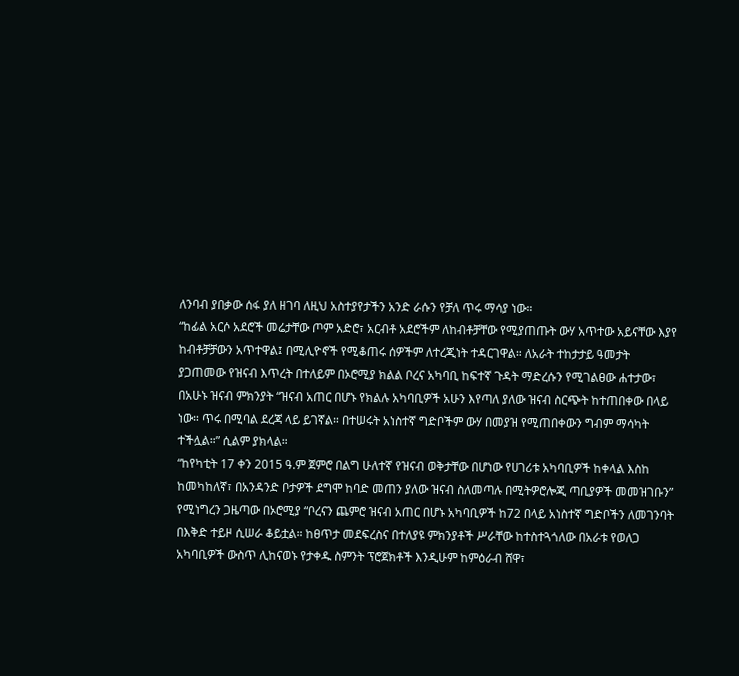ለንባብ ያበቃው ሰፋ ያለ ዘገባ ለዚህ አስተያየታችን አንድ ራሱን የቻለ ጥሩ ማሳያ ነው።
“ከፊል አርሶ አደሮች መሬታቸው ጦም አድሮ፣ አርብቶ አደሮችም ለከብቶቻቸው የሚያጠጡት ውሃ አጥተው አይናቸው እያየ ከብቶቻቻውን አጥተዋል፤ በሚሊዮኖች የሚቆጠሩ ሰዎችም ለተረጂነት ተዳርገዋል። ለአራት ተከታታይ ዓመታት ያጋጠመው የዝናብ እጥረት በተለይም በኦሮሚያ ክልል ቦረና አካባቢ ከፍተኛ ጉዳት ማድረሱን የሚገልፀው ሐተታው፣ በአሁኑ ዝናብ ምክንያት “ዝናብ አጠር በሆኑ የክልሉ አካባቢዎች አሁን እየጣለ ያለው ዝናብ ስርጭት ከተጠበቀው በላይ ነው። ጥሩ በሚባል ደረጃ ላይ ይገኛል። በተሠሩት አነስተኛ ግድቦችም ውሃ በመያዝ የሚጠበቀውን ግብም ማሳካት ተችሏል።” ሲልም ያክላል።
“ከየካቲት 17 ቀን 2015 ዓ.ም ጀምሮ በልግ ሁለተኛ የዝናብ ወቅታቸው በሆነው የሀገሪቱ አካባቢዎች ከቀላል እስከ ከመካከለኛ፣ በአንዳንድ ቦታዎች ደግሞ ከባድ መጠን ያለው ዝናብ ስለመጣሉ በሚትዎሮሎጂ ጣቢያዎች መመዝገቡን” የሚነግረን ጋዜጣው በኦሮሚያ “ቦረናን ጨምሮ ዝናብ አጠር በሆኑ አካባቢዎች ከ72 በላይ አነስተኛ ግድቦችን ለመገንባት በእቅድ ተይዞ ሲሠራ ቆይቷል። ከፀጥታ መደፍረስና በተለያዩ ምክንያቶች ሥራቸው ከተስተጓጎለው በአራቱ የወለጋ አካባቢዎች ውስጥ ሊከናወኑ የታቀዱ ስምንት ፕሮጀክቶች እንዲሁም ከምዕራብ ሸዋ፣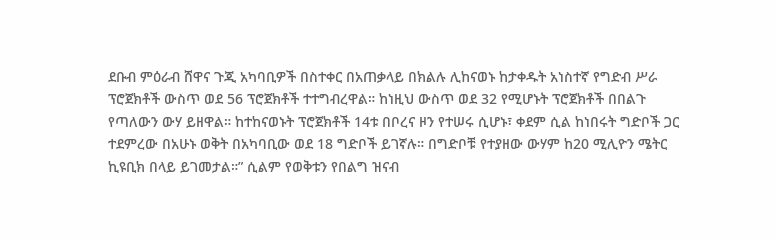ደቡብ ምዕራብ ሸዋና ጉጂ አካባቢዎች በስተቀር በአጠቃላይ በክልሉ ሊከናወኑ ከታቀዱት አነስተኛ የግድብ ሥራ ፕሮጀክቶች ውስጥ ወደ 56 ፕሮጀክቶች ተተግብረዋል። ከነዚህ ውስጥ ወደ 32 የሚሆኑት ፕሮጀክቶች በበልጉ የጣለውን ውሃ ይዘዋል። ከተከናወኑት ፕሮጀክቶች 14ቱ በቦረና ዞን የተሠሩ ሲሆኑ፣ ቀደም ሲል ከነበሩት ግድቦች ጋር ተደምረው በአሁኑ ወቅት በአካባቢው ወደ 18 ግድቦች ይገኛሉ። በግድቦቹ የተያዘው ውሃም ከ20 ሚሊዮን ሜትር ኪዩቢክ በላይ ይገመታል።” ሲልም የወቅቱን የበልግ ዝናብ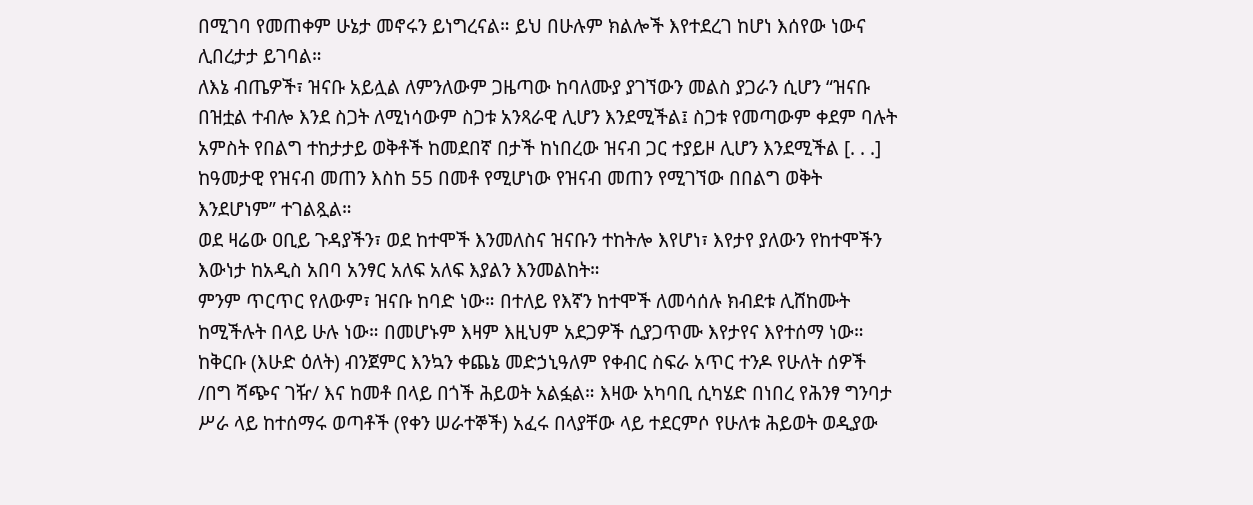በሚገባ የመጠቀም ሁኔታ መኖሩን ይነግረናል። ይህ በሁሉም ክልሎች እየተደረገ ከሆነ እሰየው ነውና ሊበረታታ ይገባል።
ለእኔ ብጤዎች፣ ዝናቡ አይሏል ለምንለውም ጋዜጣው ከባለሙያ ያገኘውን መልስ ያጋራን ሲሆን “ዝናቡ በዝቷል ተብሎ እንደ ስጋት ለሚነሳውም ስጋቱ አንጻራዊ ሊሆን እንደሚችል፤ ስጋቱ የመጣውም ቀደም ባሉት አምስት የበልግ ተከታታይ ወቅቶች ከመደበኛ በታች ከነበረው ዝናብ ጋር ተያይዞ ሊሆን እንደሚችል [. . .] ከዓመታዊ የዝናብ መጠን እስከ 55 በመቶ የሚሆነው የዝናብ መጠን የሚገኘው በበልግ ወቅት እንደሆነም” ተገልጿል።
ወደ ዛሬው ዐቢይ ጉዳያችን፣ ወደ ከተሞች እንመለስና ዝናቡን ተከትሎ እየሆነ፣ እየታየ ያለውን የከተሞችን እውነታ ከአዲስ አበባ አንፃር አለፍ አለፍ እያልን እንመልከት።
ምንም ጥርጥር የለውም፣ ዝናቡ ከባድ ነው። በተለይ የእኛን ከተሞች ለመሳሰሉ ክብደቱ ሊሸከሙት ከሚችሉት በላይ ሁሉ ነው። በመሆኑም እዛም እዚህም አደጋዎች ሲያጋጥሙ እየታየና እየተሰማ ነው።
ከቅርቡ (እሁድ ዕለት) ብንጀምር እንኳን ቀጨኔ መድኃኒዓለም የቀብር ስፍራ አጥር ተንዶ የሁለት ሰዎች /በግ ሻጭና ገዥ/ እና ከመቶ በላይ በጎች ሕይወት አልፏል። እዛው አካባቢ ሲካሄድ በነበረ የሕንፃ ግንባታ ሥራ ላይ ከተሰማሩ ወጣቶች (የቀን ሠራተኞች) አፈሩ በላያቸው ላይ ተደርምሶ የሁለቱ ሕይወት ወዲያው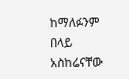ከማለፉንም በላይ አስከሬናቸው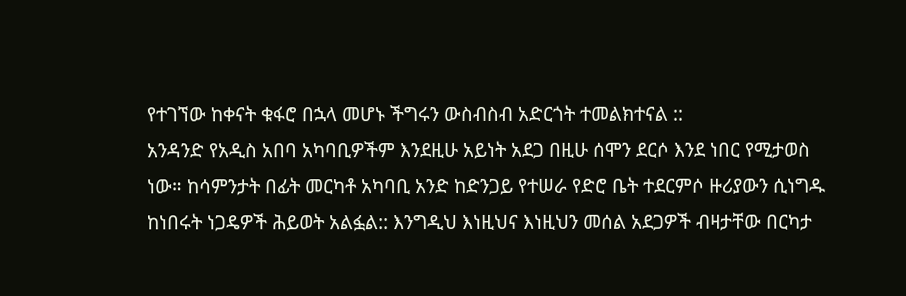የተገኘው ከቀናት ቁፋሮ በኋላ መሆኑ ችግሩን ውስብስብ አድርጎት ተመልክተናል ::
አንዳንድ የአዲስ አበባ አካባቢዎችም እንደዚሁ አይነት አደጋ በዚሁ ሰሞን ደርሶ እንደ ነበር የሚታወስ ነው። ከሳምንታት በፊት መርካቶ አካባቢ አንድ ከድንጋይ የተሠራ የድሮ ቤት ተደርምሶ ዙሪያውን ሲነግዱ ከነበሩት ነጋዴዎች ሕይወት አልፏል:: እንግዲህ እነዚህና እነዚህን መሰል አደጋዎች ብዛታቸው በርካታ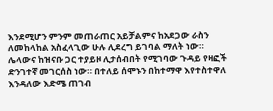እንደሚሆን ምንም መጠራጠር አይቻልምና ከአደጋው ራስን ለመከላከል አስፈላጊው ሁሉ ሊደረግ ይገባል ማለት ነው።
ሌላውና ከዝናቡ ጋር ተያይዞ ሊታሰብበት የሚገባው ጉዳይ የዛፎች ድንገተኛ መገርሰስ ነው። በተለይ ሰሞኑን በከተማዋ እየተስተዋለ እንዳለው እድሜ ጠገብ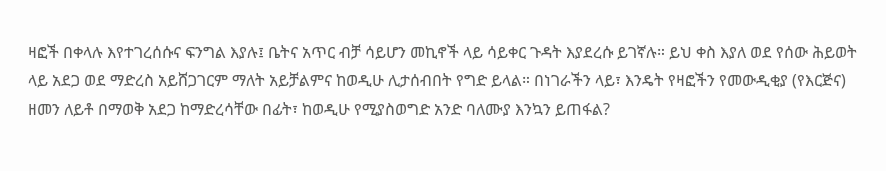ዛፎች በቀላሉ እየተገረሰሱና ፍንግል እያሉ፤ ቤትና አጥር ብቻ ሳይሆን መኪኖች ላይ ሳይቀር ጉዳት እያደረሱ ይገኛሉ። ይህ ቀስ እያለ ወደ የሰው ሕይወት ላይ አደጋ ወደ ማድረስ አይሸጋገርም ማለት አይቻልምና ከወዲሁ ሊታሰብበት የግድ ይላል። በነገራችን ላይ፣ እንዴት የዛፎችን የመውዲቂያ (የእርጅና) ዘመን ለይቶ በማወቅ አደጋ ከማድረሳቸው በፊት፣ ከወዲሁ የሚያስወግድ አንድ ባለሙያ እንኳን ይጠፋል?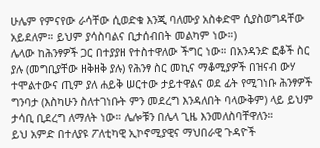ሁሌም የምናየው ራሳቸው ሲወድቁ እንጂ ባለሙያ አስቀድሞ ሲያስወግዳቸው አይደለም። ይህም ያሳስባልና ቢታሰብበት መልካም ነው።)
ሌላው ከሕንፃዎች ጋር በተያያዘ የተስተዋለው ችግር ነው። በአንዳንድ ፎቆች ስር ያሉ (መግቢያቸው ዘቅዘቅ ያሉ) የሕንፃ ስር መኪና ማቆሚያዎች በዝናብ ውሃ ተሞልተውና ጢም ያለ ሐይቅ ሠርተው ታይተዋልና ወደ ፊት የሚገነቡ ሕንፃዎች ግንባታ (እስካሁን ስለተገነቡት ምን መደረግ እንዳለበት ባላውቅም) ላይ ይህም ታሳቢ ቢደረግ ለማለት ነው። ሌሎቹን በሌላ ጊዜ እንመለስባቸዋለን።
ይህ አምድ በተለያዩ ፖለቲካዊ ኢኮኖሚያዊና ማህበራዊ ጉዳዮች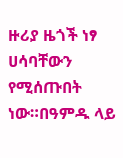ዙሪያ ዜጎች ነፃ ሀሳባቸውን የሚሰጡበት ነው።በዓምዱ ላይ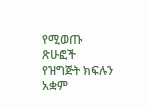የሚወጡ ጽሁፎች የዝግጅት ክፍሉን አቋም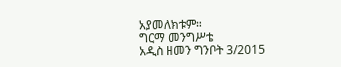አያመለክቱም።
ግርማ መንግሥቴ
አዲስ ዘመን ግንቦት 3/2015